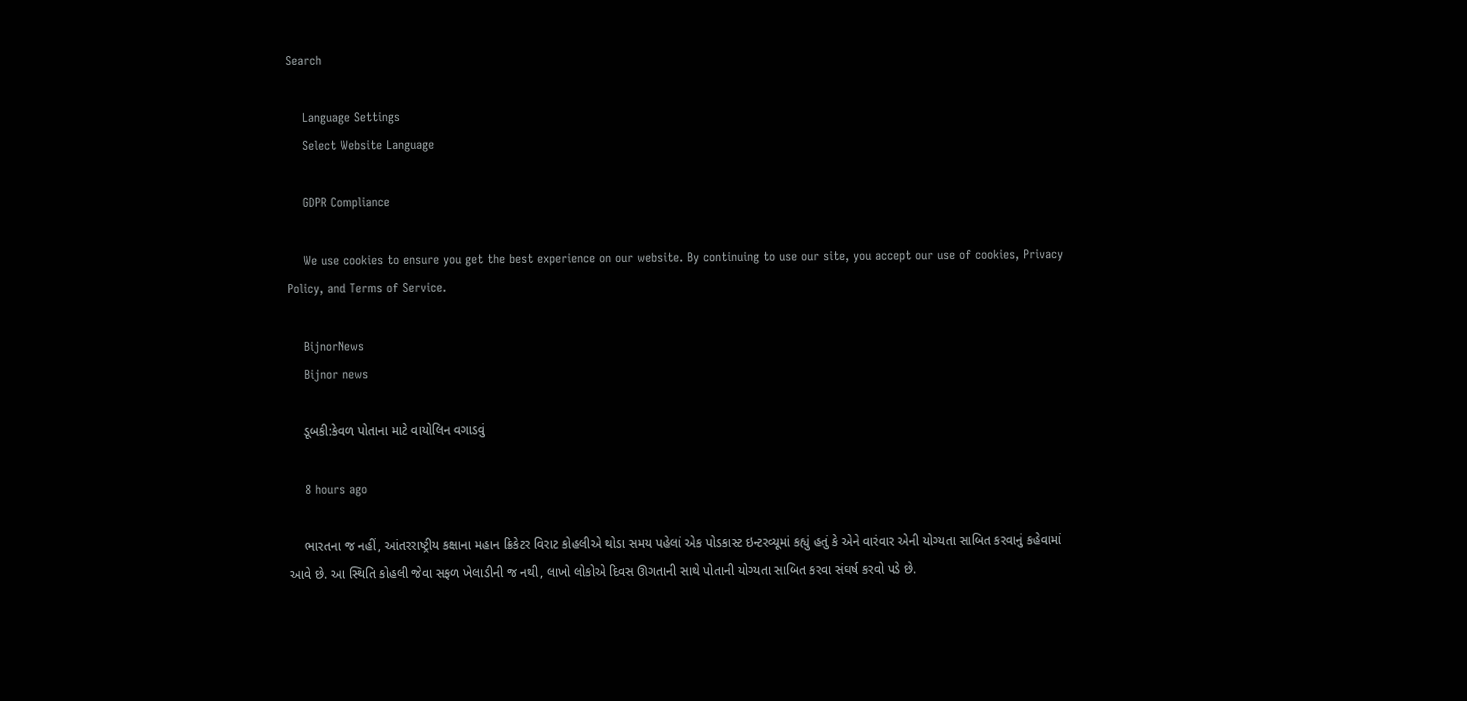Search

    Language Settings
    Select Website Language

    GDPR Compliance

    We use cookies to ensure you get the best experience on our website. By continuing to use our site, you accept our use of cookies, Privacy Policy, and Terms of Service.

    BijnorNews
    Bijnor news

    ડૂબકી:કેવળ પોતાના માટે વાયોલિન વગાડવું

    8 hours ago

    ભારતના જ નહીં, આંતરરાષ્ટ્રીય કક્ષાના મહાન ક્રિકેટર વિરાટ કોહલીએ થોડા સમય પહેલાં એક પોડકાસ્ટ ઇન્ટરવ્યૂમાં કહ્યું હતું કે એને વારંવાર એની યોગ્યતા સાબિત કરવાનું કહેવામાં આવે છે. આ સ્થિતિ કોહલી જેવા સફળ ખેલાડીની જ નથી, લાખો લોકોએ દિવસ ઊગતાની સાથે પોતાની યોગ્યતા સાબિત કરવા સંઘર્ષ કરવો પડે છે.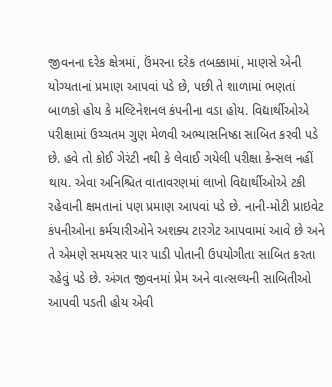જીવનના દરેક ક્ષેત્રમાં, ઉંમરના દરેક તબક્કામાં, માણસે એની યોગ્યતાનાં પ્રમાણ આપવાં પડે છે, પછી તે શાળામાં ભણતાં બાળકો હોય કે મલ્ટિનેશનલ કંપનીના વડા હોય. વિદ્યાર્થીઓએ પરીક્ષામાં ઉચ્ચતમ ગુણ મેળવી અભ્યાસનિષ્ઠા સાબિત કરવી પડે છે. હવે તો કોઈ ગેરંટી નથી કે લેવાઈ ગયેલી પરીક્ષા કેન્સલ નહીં થાય. એવા અનિશ્ચિત વાતાવરણમાં લાખો વિદ્યાર્થીઓએ ટકી રહેવાની ક્ષમતાનાં પણ પ્રમાણ આપવાં પડે છે. નાની-મોટી પ્રાઇવેટ કંપનીઓના કર્મચારીઓને અશક્ય ટારગેટ આપવામાં આવે છે અને તે એમણે સમયસર પાર પાડી પોતાની ઉપયોગીતા સાબિત કરતા રહેવું પડે છે. અંગત જીવનમાં પ્રેમ અને વાત્સલ્યની સાબિતીઓ આપવી પડતી હોય એવી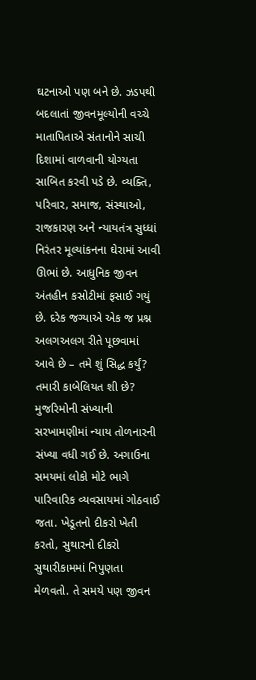ઘટનાઓ પણ બને છે. ઝડપથી બદલાતાં જીવનમૂલ્યોની વચ્ચે માતાપિતાએ સંતાનોને સાચી દિશામાં વાળવાની યોગ્યતા સાબિત કરવી પડે છે. વ્યક્તિ, પરિવાર, સમાજ, સંસ્થાઓ, રાજકારણ અને ન્યાયતંત્ર સુધ્ધાં નિરંતર મૂલ્યાંકનના ઘેરામાં આવી ઊભાં છે. આધુનિક જીવન અંતહીન કસોટીમાં ફસાઈ ગયું છે. દરેક જગ્યાએ એક જ પ્રશ્ન અલગઅલગ રીતે પૂછવામાં આવે છે – તમે શું સિદ્ધ કર્યું? તમારી કાબેલિયત શી છે? મુજરિમોની સંખ્યાની સરખામણીમાં ન્યાય તોળનારની સંખ્યા વધી ગઈ છે. અગાઉના સમયમાં લોકો મોટે ભાગે પારિવારિક વ્યવસાયમાં ગોઠવાઈ જતા. ખેડૂતનો દીકરો ખેતી કરતો, સુથારનો દીકરો સુથારીકામમાં નિપુણતા મેળવતો. તે સમયે પણ જીવન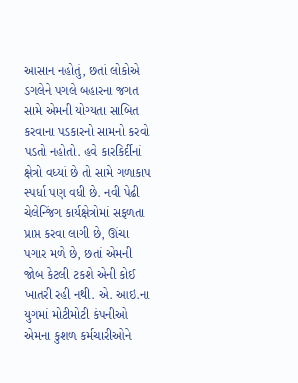આસાન નહોતું, છતાં લોકોએ ડગલેને પગલે બહારના જગત સામે એમની યોગ્યતા સાબિત કરવાના પડકારનો સામનો કરવો પડતો નહોતો. હવે કારકિર્દીનાં ક્ષેત્રો વધ્યાં છે તો સામે ગળાકાપ સ્પર્ધા પણ વધી છે. નવી પેઢી ચેલેન્જિંગ કાર્યક્ષેત્રોમાં સફળતા પ્રાપ્ત કરવા લાગી છે, ઊંચા પગાર મળે છે, છતાં એમની જોબ કેટલી ટકશે એની કોઈ ખાતરી રહી નથી. એ. આઇ.ના યુગમાં મોટીમોટી કંપનીઓ એમના કુશળ કર્મચારીઓને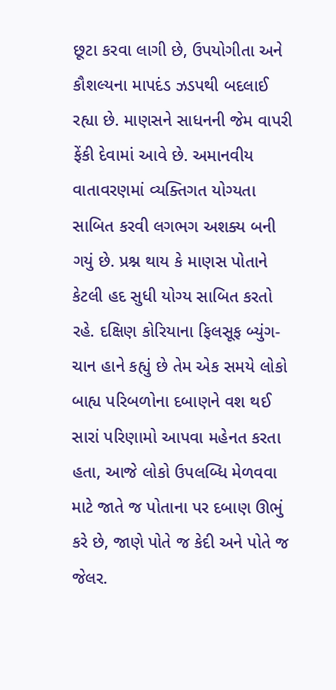છૂટા કરવા લાગી છે, ઉપયોગીતા અને કૌશલ્યના માપદંડ ઝડપથી બદલાઈ રહ્યા છે. માણસને સાધનની જેમ વાપરી ફેંકી દેવામાં આવે છે. અમાનવીય વાતાવરણમાં વ્યક્તિગત યોગ્યતા સાબિત કરવી લગભગ અશક્ય બની ગયું છે. પ્રશ્ન થાય કે માણસ પોતાને કેટલી હદ સુધી યોગ્ય સાબિત કરતો રહે. દક્ષિણ કોરિયાના ફિલસૂફ બ્યુંગ-ચાન હાને કહ્યું છે તેમ એક સમયે લોકો બાહ્ય પરિબળોના દબાણને વશ થઈ સારાં પરિણામો આપવા મહેનત કરતા હતા, આજે લોકો ઉપલબ્ધિ મેળવવા માટે જાતે જ પોતાના પર દબાણ ઊભું કરે છે, જાણે પોતે જ કેદી અને પોતે જ જેલર.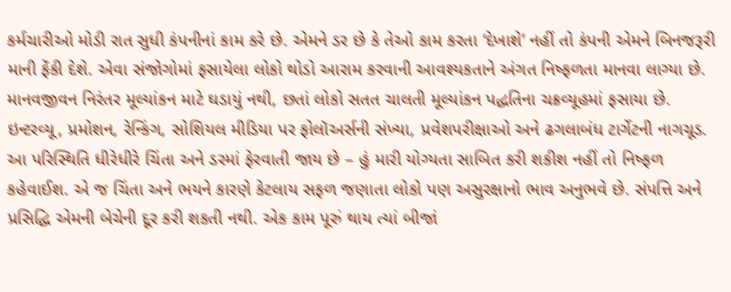કર્મચારીઓ મોડી રાત સુધી કંપનીનાં કામ કરે છે. એમને ડર છે કે તેઓ કામ કરતા ‘દેખાશે’ નહીં તો કંપની એમને બિનજરૂરી માની ફેંકી દેશે. એવા સંજોગોમાં ફસાયેલા લોકો થોડો આરામ કરવાની આવશ્યકતાને અંગત નિષ્ફળતા માનવા લાગ્યા છે. માનવજીવન નિરંતર મૂલ્યાંકન માટે ઘડાયું નથી, છતાં લોકો સતત ચાલતી મૂલ્યાંકન પદ્ધતિના ચક્રવ્યૂહમાં ફસાયા છે. ઇન્ટરવ્યૂ, પ્રમોશન, રેન્કિંગ, સોશિયલ મીડિયા પર ફોલૉઅર્સની સંખ્યા, પ્રવેશપરીક્ષાઓ અને ઢગલાબંધ ટાર્ગેટની નાગચૂડ. આ પરિસ્થિતિ ધીરેધીરે ચિંતા અને ડરમાં ફેરવાતી જાય છે – હું મારી યોગ્યતા સાબિત કરી શકીશ નહીં તો નિષ્ફળ કહેવાઈશ. એ જ ચિંતા અને ભયને કારણે કેટલાય સફળ જણાતા લોકો પણ અસુરક્ષાનો ભાવ અનુભવે છે. સંપત્તિ અને પ્રસિદ્ધિ એમની બેચેની દૂર કરી શકતી નથી. એક કામ પૂરું થાય ત્યાં બીજાં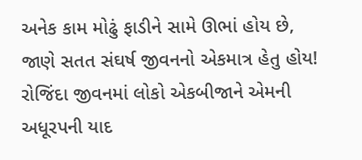અનેક કામ મોઢું ફાડીને સામે ઊભાં હોય છે, જાણે સતત સંઘર્ષ જીવનનો એકમાત્ર હેતુ હોય! રોજિંદા જીવનમાં લોકો એકબીજાને એમની અધૂરપની યાદ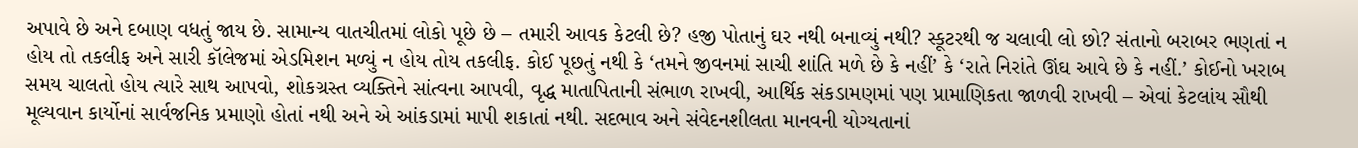અપાવે છે અને દબાણ વધતું જાય છે. સામાન્ય વાતચીતમાં લોકો પૂછે છે – તમારી આવક કેટલી છે? હજી પોતાનું ઘર નથી બનાવ્યું નથી? સ્કૂટરથી જ ચલાવી લો છો? સંતાનો બરાબર ભણતાં ન હોય તો તકલીફ અને સારી કૉલેજમાં એડમિશન મળ્યું ન હોય તોય તકલીફ. કોઈ પૂછતું નથી કે ‘તમને જીવનમાં સાચી શાંતિ મળે છે કે નહીં’ કે ‘રાતે નિરાંતે ઊંઘ આવે છે કે નહીં.’ કોઈનો ખરાબ સમય ચાલતો હોય ત્યારે સાથ આપવો, શોકગ્રસ્ત વ્યક્તિને સાંત્વના આપવી, વૃદ્ધ માતાપિતાની સંભાળ રાખવી, આર્થિક સંકડામણમાં પણ પ્રામાણિકતા જાળવી રાખવી – એવાં કેટલાંય સૌથી મૂલ્યવાન કાર્યોનાં સાર્વજનિક પ્રમાણો હોતાં નથી અને એ આંકડામાં માપી શકાતાં નથી. સદભાવ અને સંવેદનશીલતા માનવની યોગ્યતાનાં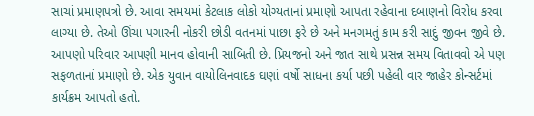સાચાં પ્રમાણપત્રો છે. આવા સમયમાં કેટલાક લોકો યોગ્યતાનાં પ્રમાણો આપતા રહેવાના દબાણનો વિરોધ કરવા લાગ્યા છે. તેઓ ઊંચા પગારની નોકરી છોડી વતનમાં પાછા ફરે છે અને મનગમતું કામ કરી સાદું જીવન જીવે છે. આપણો પરિવાર આપણી માનવ હોવાની સાબિતી છે. પ્રિયજનો અને જાત સાથે પ્રસન્ન સમય વિતાવવો એ પણ સફળતાનાં પ્રમાણો છે. એક યુવાન વાયોલિનવાદક ઘણાં વર્ષો સાધના કર્યા પછી પહેલી વાર જાહેર કોન્સર્ટમાં કાર્યક્રમ આપતો હતો.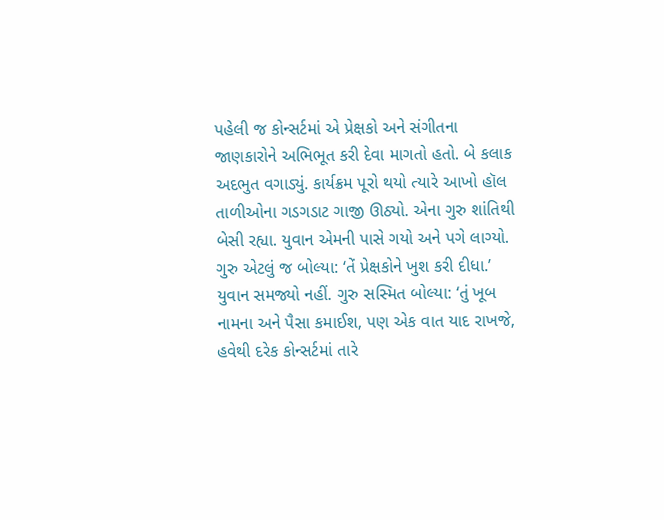પહેલી જ કોન્સર્ટમાં એ પ્રેક્ષકો અને સંગીતના જાણકારોને અભિભૂત કરી દેવા માગતો હતો. બે કલાક અદભુત વગાડ્યું. કાર્યક્રમ પૂરો થયો ત્યારે આખો હૉલ તાળીઓના ગડગડાટ ગાજી ઊઠ્યો. એના ગુરુ શાંતિથી બેસી રહ્યા. યુવાન એમની પાસે ગયો અને પગે લાગ્યો. ગુરુ એટલું જ બોલ્યા: ‘તેં પ્રેક્ષકોને ખુશ કરી દીધા.’ યુવાન સમજ્યો નહીં. ગુરુ સસ્મિત બોલ્યા: ‘તું ખૂબ નામના અને પૈસા કમાઈશ, પણ એક વાત યાદ રાખજે, હવેથી દરેક કોન્સર્ટમાં તારે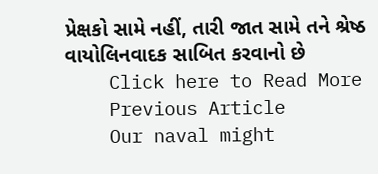પ્રેક્ષકો સામે નહીં, તારી જાત સામે તને શ્રેષ્ઠ વાયોલિનવાદક સાબિત કરવાનો છે
    Click here to Read More
    Previous Article
    Our naval might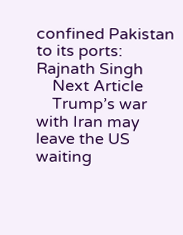confined Pakistan to its ports: Rajnath Singh
    Next Article
    Trump’s war with Iran may leave the US waiting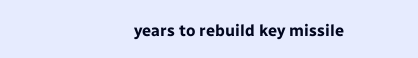years to rebuild key missile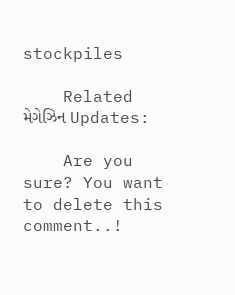stockpiles

    Related મેગેઝિન Updates:

    Are you sure? You want to delete this comment..!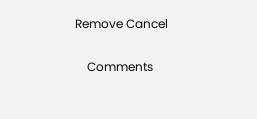Remove Cancel

    Comments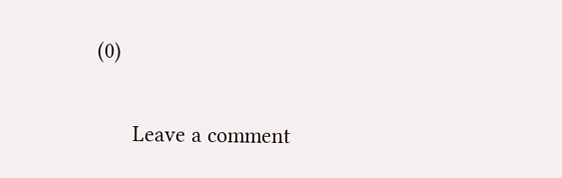(0)

      Leave a comment